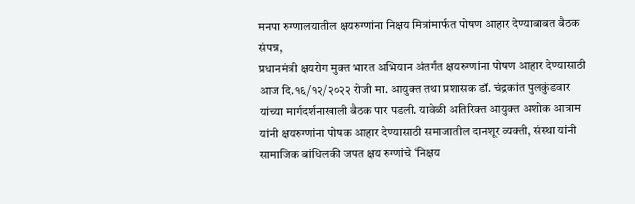मनपा रुग्णालयातील क्षयरुग्णांना निक्षय मित्रांमार्फत पोषण आहार देण्याबाबत बैठक संपन्न,
प्रधानमंत्री क्षयरोग मुक्त भारत अभियान अंतर्गंत क्षयरुग्णांना पोषण आहार देण्यासाठी आज दि.१६/१२/२०२२ रोजी मा. आयुक्त तथा प्रशासक डॉ. चंद्रकांत पुलकुंडवार यांच्या मार्गदर्शनाखाली बैठक पार पडली. यावेळी अतिरिक्त आयुक्त अशोक आत्राम यांनी क्षयरुग्णांना पोषक आहार देण्यासाठी समाजातील दानशूर व्यक्ती, संस्था यांनी सामाजिक बांधिलकी जपत क्षय रुग्णांचे ‘निक्षय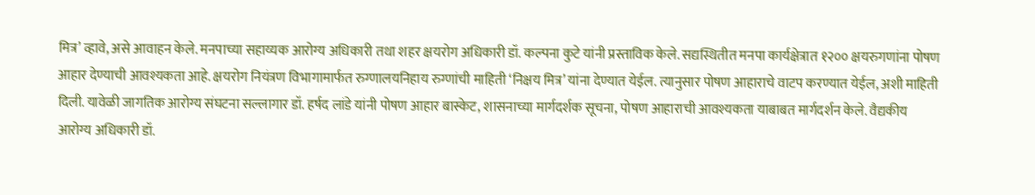मित्र’ व्हावे, असे आवाहन केले. मनपाच्या सहाय्यक आरोग्य अधिकारी तथा शहर क्षयरोग अधिकारी डॉ. कल्पना कुटे यांनी प्रस्ताविक केले. सद्यस्थितीत मनपा कार्यक्षेत्रात १२०० क्षयरुगणांना पोषण आहार देण्याची आवश्यकता आहे. क्षयरोग नियंत्रण विभागामार्फत रुग्णालयनिहाय रुग्णांची माहिती ‘निक्षय मित्र’ यांना देण्यात येईल. त्यानुसार पोषण आहाराचे वाटप करण्यात येईल, अशी माहिती दिली. यावेळी जागतिक आरोग्य संघटना सल्लागार डॉ. हर्षद लांडे यांनी पोषण आहार बास्केट, शासनाच्या मार्गदर्शक सूचना, पोषण आहाराची आवश्यकता याबाबत मार्गदर्शन केले. वैद्यकीय आरोग्य अधिकारी डॉ.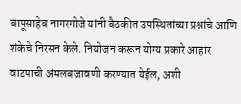बापूसाहेब नागरगोजे यांनी बैठकीत उपस्थितांच्या प्रश्नांचे आणि शंकेचे निरसन केले. नियोजन करून योग्य प्रकारे आहार वाटपाची अंमलबजावणी करण्यात येईल, अशी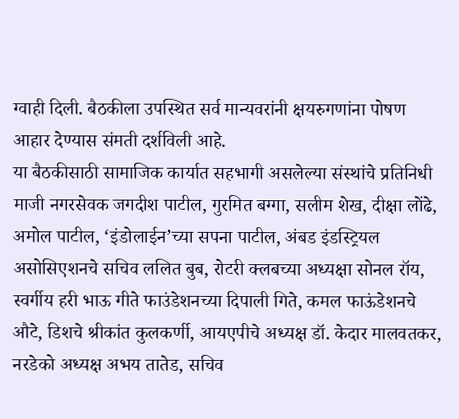ग्वाही दिली. बैठकीला उपस्थित सर्व मान्यवरांनी क्षयरुगणांना पोषण आहार देण्यास संमती दर्शविली आहे.
या बैठकीसाठी सामाजिक कार्यात सहभागी असलेल्या संस्थांचे प्रतिनिधी माजी नगरसेवक जगदीश पाटील, गुरमित बग्गा, सलीम शेख, दीक्षा लोंढे, अमोल पाटील, ‘इंडोलाईन’च्या सपना पाटील, अंबड इंडस्ट्रियल असोसिएशनचे सचिव ललित बुब, रोटरी क्लबच्या अध्यक्षा सोनल रॉय, स्वर्गीय हरी भाऊ गीते फाउंडेशनच्या दिपाली गिते, कमल फाऊंडेशनचे औटे, डिशचे श्रीकांत कुलकर्णी, आयएपीचे अध्यक्ष डॉ. केदार मालवतकर, नरडेको अध्यक्ष अभय तातेड, सचिव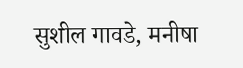सुशील गावडे, मनीषा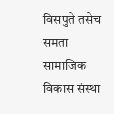विसपुते तसेच समता सामाजिक विकास संस्था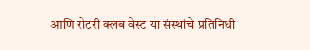आणि रोटरी क्लब वेस्ट या संस्थांचे प्रतिनिधी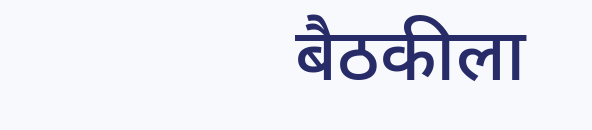बैठकीला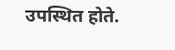उपस्थित होते.